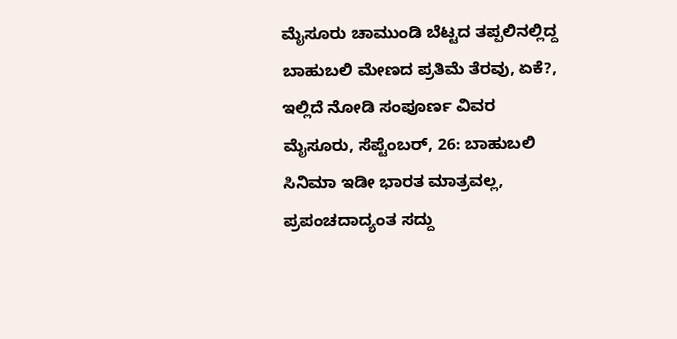ಮೈಸೂರು ಚಾಮುಂಡಿ ಬೆಟ್ಟದ ತಪ್ಪಲಿನಲ್ಲಿದ್ದ ಬಾಹುಬಲಿ ಮೇಣದ ಪ್ರತಿಮೆ ತೆರವು, ಏಕೆ?, ಇಲ್ಲಿದೆ ನೋಡಿ ಸಂಪೂರ್ಣ ವಿವರ
ಮೈಸೂರು, ಸೆಪ್ಟೆಂಬರ್, 26: ಬಾಹುಬಲಿ ಸಿನಿಮಾ ಇಡೀ ಭಾರತ ಮಾತ್ರವಲ್ಲ, ಪ್ರಪಂಚದಾದ್ಯಂತ ಸದ್ದು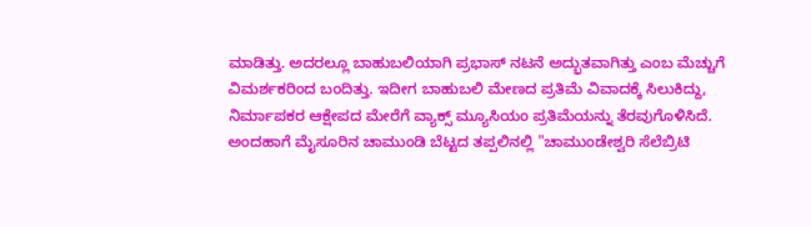ಮಾಡಿತ್ತು. ಅದರಲ್ಲೂ ಬಾಹುಬಲಿಯಾಗಿ ಪ್ರಭಾಸ್ ನಟನೆ ಅದ್ಭುತವಾಗಿತ್ತು ಎಂಬ ಮೆಚ್ಚುಗೆ ವಿಮರ್ಶಕರಿಂದ ಬಂದಿತ್ತು. ಇದೀಗ ಬಾಹುಬಲಿ ಮೇಣದ ಪ್ರತಿಮೆ ವಿವಾದಕ್ಕೆ ಸಿಲುಕಿದ್ದು, ನಿರ್ಮಾಪಕರ ಆಕ್ಷೇಪದ ಮೇರೆಗೆ ವ್ಯಾಕ್ಸ್ ಮ್ಯೂಸಿಯಂ ಪ್ರತಿಮೆಯನ್ನು ತೆರವುಗೊಳಿಸಿದೆ.
ಅಂದಹಾಗೆ ಮೈಸೂರಿನ ಚಾಮುಂಡಿ ಬೆಟ್ಟದ ತಪ್ಪಲಿನಲ್ಲಿ "ಚಾಮುಂಡೇಶ್ವರಿ ಸೆಲೆಬ್ರಿಟಿ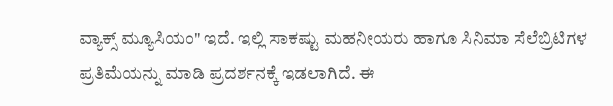ವ್ಯಾಕ್ಸ್ ಮ್ಯೂಸಿಯಂ" ಇದೆ. ಇಲ್ಲಿ ಸಾಕಷ್ಟು ಮಹನೀಯರು ಹಾಗೂ ಸಿನಿಮಾ ಸೆಲೆಬ್ರಿಟಿಗಳ ಪ್ರತಿಮೆಯನ್ನು ಮಾಡಿ ಪ್ರದರ್ಶನಕ್ಕೆ ಇಡಲಾಗಿದೆ. ಈ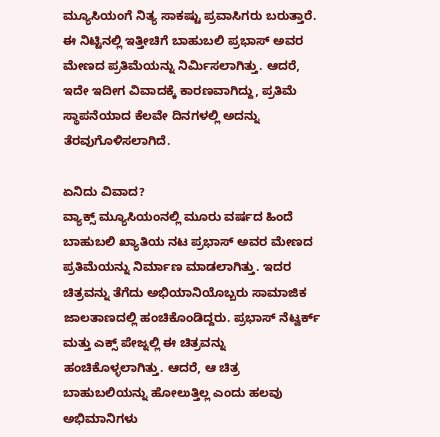ಮ್ಯೂಸಿಯಂಗೆ ನಿತ್ಯ ಸಾಕಷ್ಟು ಪ್ರವಾಸಿಗರು ಬರುತ್ತಾರೆ. ಈ ನಿಟ್ಟಿನಲ್ಲಿ ಇತ್ತೀಚಿಗೆ ಬಾಹುಬಲಿ ಪ್ರಭಾಸ್ ಅವರ ಮೇಣದ ಪ್ರತಿಮೆಯನ್ನು ನಿರ್ಮಿಸಲಾಗಿತ್ತು. ಆದರೆ, ಇದೇ ಇದೀಗ ವಿವಾದಕ್ಕೆ ಕಾರಣವಾಗಿದ್ದು, ಪ್ರತಿಮೆ ಸ್ಥಾಪನೆಯಾದ ಕೆಲವೇ ದಿನಗಳಲ್ಲಿ ಅದನ್ನು ತೆರವುಗೊಳಿಸಲಾಗಿದೆ.

ಏನಿದು ವಿವಾದ?
ವ್ಯಾಕ್ಸ್ ಮ್ಯೂಸಿಯಂನಲ್ಲಿ ಮೂರು ವರ್ಷದ ಹಿಂದೆ ಬಾಹುಬಲಿ ಖ್ಯಾತಿಯ ನಟ ಪ್ರಭಾಸ್ ಅವರ ಮೇಣದ ಪ್ರತಿಮೆಯನ್ನು ನಿರ್ಮಾಣ ಮಾಡಲಾಗಿತ್ತು. ಇದರ ಚಿತ್ರವನ್ನು ತೆಗೆದು ಅಭಿಯಾನಿಯೊಬ್ಬರು ಸಾಮಾಜಿಕ ಜಾಲತಾಣದಲ್ಲಿ ಹಂಚಿಕೊಂಡಿದ್ದರು. ಪ್ರಭಾಸ್ ನೆಟ್ವರ್ಕ್ ಮತ್ತು ಎಕ್ಸ್ ಪೇಜ್ನಲ್ಲಿ ಈ ಚಿತ್ರವನ್ನು ಹಂಚಿಕೊಳ್ಳಲಾಗಿತ್ತು. ಆದರೆ, ಆ ಚಿತ್ರ ಬಾಹುಬಲಿಯನ್ನು ಹೋಲುತ್ತಿಲ್ಲ ಎಂದು ಹಲವು ಅಭಿಮಾನಿಗಳು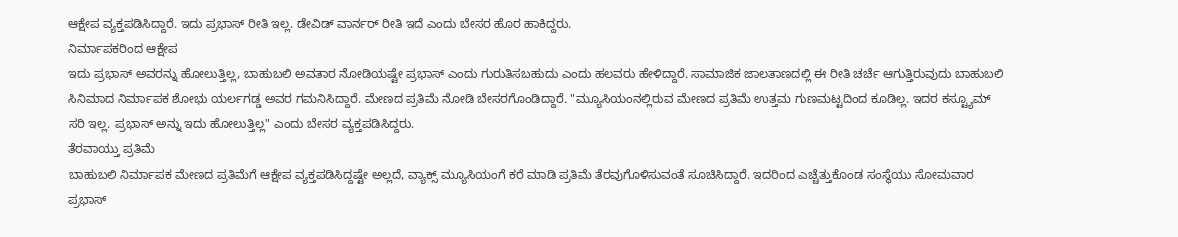ಆಕ್ಷೇಪ ವ್ಯಕ್ತಪಡಿಸಿದ್ದಾರೆ. ಇದು ಪ್ರಭಾಸ್ ರೀತಿ ಇಲ್ಲ. ಡೇವಿಡ್ ವಾರ್ನರ್ ರೀತಿ ಇದೆ ಎಂದು ಬೇಸರ ಹೊರ ಹಾಕಿದ್ದರು.
ನಿರ್ಮಾಪಕರಿಂದ ಆಕ್ಷೇಪ
ಇದು ಪ್ರಭಾಸ್ ಅವರನ್ನು ಹೋಲುತ್ತಿಲ್ಲ, ಬಾಹುಬಲಿ ಅವತಾರ ನೋಡಿಯಷ್ಟೇ ಪ್ರಭಾಸ್ ಎಂದು ಗುರುತಿಸಬಹುದು ಎಂದು ಹಲವರು ಹೇಳಿದ್ದಾರೆ. ಸಾಮಾಜಿಕ ಜಾಲತಾಣದಲ್ಲಿ ಈ ರೀತಿ ಚರ್ಚೆ ಆಗುತ್ತಿರುವುದು ಬಾಹುಬಲಿ ಸಿನಿಮಾದ ನಿರ್ಮಾಪಕ ಶೋಭು ಯರ್ಲಗಡ್ಡ ಅವರ ಗಮನಿಸಿದ್ದಾರೆ. ಮೇಣದ ಪ್ರತಿಮೆ ನೋಡಿ ಬೇಸರಗೊಂಡಿದ್ದಾರೆ. "ಮ್ಯೂಸಿಯಂನಲ್ಲಿರುವ ಮೇಣದ ಪ್ರತಿಮೆ ಉತ್ತಮ ಗುಣಮಟ್ಟದಿಂದ ಕೂಡಿಲ್ಲ. ಇದರ ಕಸ್ಟ್ಯೂಮ್ ಸರಿ ಇಲ್ಲ. ಪ್ರಭಾಸ್ ಅನ್ನು ಇದು ಹೋಲುತ್ತಿಲ್ಲ" ಎಂದು ಬೇಸರ ವ್ಯಕ್ತಪಡಿಸಿದ್ದರು.
ತೆರವಾಯ್ತು ಪ್ರತಿಮೆ
ಬಾಹುಬಲಿ ನಿರ್ಮಾಪಕ ಮೇಣದ ಪ್ರತಿಮೆಗೆ ಆಕ್ಷೇಪ ವ್ಯಕ್ತಪಡಿಸಿದ್ದಷ್ಟೇ ಅಲ್ಲದೆ, ವ್ಯಾಕ್ಸ್ ಮ್ಯೂಸಿಯಂಗೆ ಕರೆ ಮಾಡಿ ಪ್ರತಿಮೆ ತೆರವುಗೊಳಿಸುವಂತೆ ಸೂಚಿಸಿದ್ದಾರೆ. ಇದರಿಂದ ಎಚ್ಚೆತ್ತುಕೊಂಡ ಸಂಸ್ಥೆಯು ಸೋಮವಾರ ಪ್ರಭಾಸ್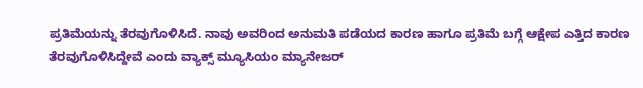ಪ್ರತಿಮೆಯನ್ನು ತೆರವುಗೊಳಿಸಿದೆ. ನಾವು ಅವರಿಂದ ಅನುಮತಿ ಪಡೆಯದ ಕಾರಣ ಹಾಗೂ ಪ್ರತಿಮೆ ಬಗ್ಗೆ ಆಕ್ಷೇಪ ಎತ್ತಿದ ಕಾರಣ ತೆರವುಗೊಳಿಸಿದ್ದೇವೆ ಎಂದು ವ್ಯಾಕ್ಸ್ ಮ್ಯೂಸಿಯಂ ಮ್ಯಾನೇಜರ್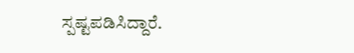ಸ್ಪಷ್ಟಪಡಿಸಿದ್ದಾರೆ.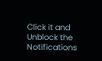Click it and Unblock the Notifications